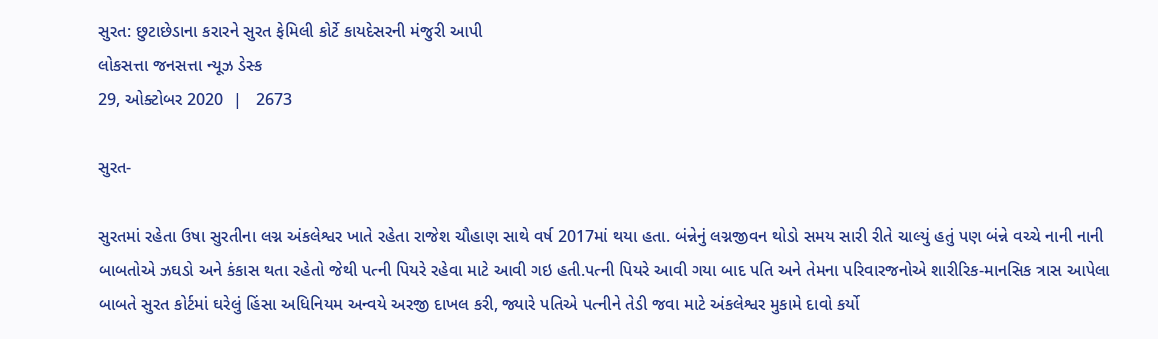સુરત: છુટાછેડાના કરારને સુરત ફેમિલી કોર્ટે કાયદેસરની મંજુરી આપી
લોકસત્તા જનસત્તા ન્યૂઝ ડેસ્ક
29, ઓક્ટોબર 2020  |   2673

સુરત-

સુરતમાં રહેતા ઉષા સુરતીના લગ્ન અંકલેશ્વર ખાતે રહેતા રાજેશ ચૌહાણ સાથે વર્ષ 2017માં થયા હતા. બંન્નેનું લગ્નજીવન થોડો સમય સારી રીતે ચાલ્યું હતું પણ બંન્ને વચ્ચે નાની નાની બાબતોએ ઝઘડો અને કંકાસ થતા રહેતો જેથી પત્ની પિયરે રહેવા માટે આવી ગઇ હતી.પત્ની પિયરે આવી ગયા બાદ પતિ અને તેમના પરિવારજનોએ શારીરિક-માનસિક ત્રાસ આપેલા બાબતે સુરત કોર્ટમાં ઘરેલું હિંસા અધિનિયમ અન્વયે અરજી દાખલ કરી, જ્યારે પતિએ પત્નીને તેડી જવા માટે અંકલેશ્વર મુકામે દાવો કર્યો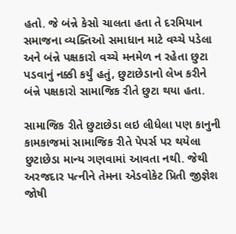હતો. જે બંન્ને કેસો ચાલતા હતા તે દરમિયાન સમાજના વ્યક્તિઓ સમાધાન માટે વચ્ચે પડેલા અને બંન્ને પક્ષકારો વચ્ચે મનમેળ ન રહેતા છુટા પડવાનું નક્કી કર્યું હતું, છુટાછેડાનો લેખ કરીને બંન્ને પક્ષકારો સામાજિક રીતે છુટા થયા હતા.

સામાજિક રીતે છુટાછેડા લઇ લીધેલા પણ કાનુની કામકાજમાં સામાજિક રીતે પેપર્સ પર થયેલા છુટાછેડા માન્ય ગણવામાં આવતા નથી. જેથી અરજદાર પત્નીને તેમના એડવોકેટ પ્રિતી જીજ્ઞેશ જોષી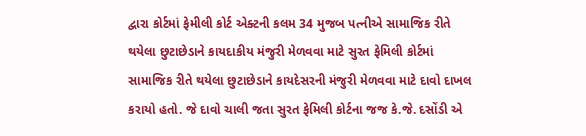દ્વારા કોર્ટમાં ફેમીલી કોર્ટ એક્ટની કલમ 34 મુજબ પત્નીએ સામાજિક રીતે થયેલા છુટાછેડાને કાયદાકીય મંજુરી મેળવવા માટે સુરત ફેમિલી કોર્ટમાં સામાજિક રીતે થયેલા છુટાછેડાને કાયદેસરની મંજુરી મેળવવા માટે દાવો દાખલ કરાયો હતો. જે દાવો ચાલી જતા સુરત ફેમિલી કોર્ટના જજ કે.જે. દસોંડી એ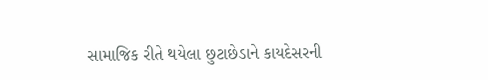સામાજિક રીતે થયેલા છુટાછેડાને કાયદેસરની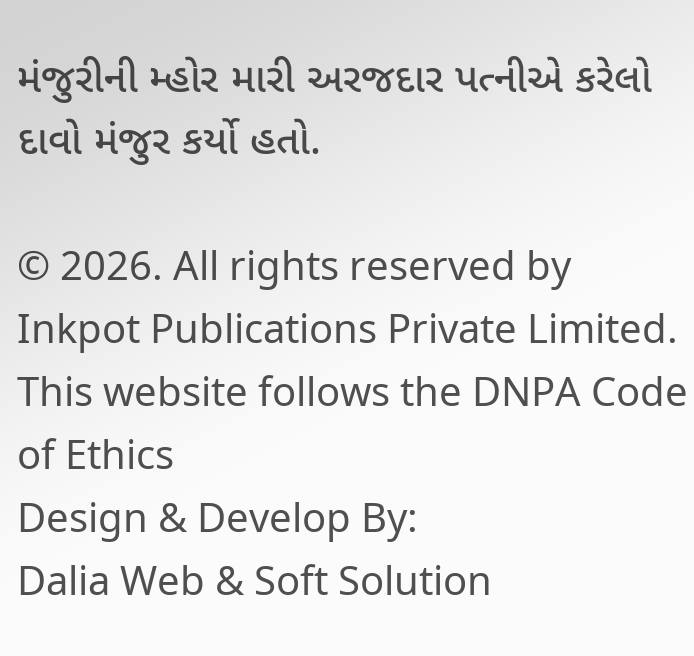મંજુરીની મ્હોર મારી અરજદાર પત્નીએ કરેલો દાવો મંજુર કર્યો હતો.

© 2026. All rights reserved by Inkpot Publications Private Limited.
This website follows the DNPA Code of Ethics
Design & Develop By:
Dalia Web & Soft Solution